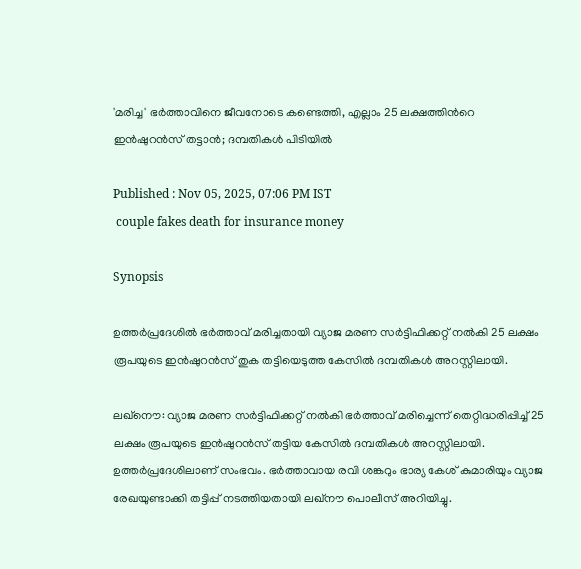'മരിച്ച' ഭർത്താവിനെ ജീവനോടെ കണ്ടെത്തി, എല്ലാം 25 ലക്ഷത്തിന്‍റെ ഇൻഷുറൻസ് തട്ടാൻ; ദമ്പതികൾ പിടിയിൽ

Published : Nov 05, 2025, 07:06 PM IST
 couple fakes death for insurance money

Synopsis

ഉത്തർപ്രദേശിൽ ഭർത്താവ് മരിച്ചതായി വ്യാജ മരണ സർട്ടിഫിക്കറ്റ് നൽകി 25 ലക്ഷം രൂപയുടെ ഇൻഷുറൻസ് തുക തട്ടിയെടുത്ത കേസിൽ ദമ്പതികൾ അറസ്റ്റിലായി.

ലഖ്നൌ: വ്യാജ മരണ സർട്ടിഫിക്കറ്റ് നൽകി ഭർത്താവ് മരിച്ചെന്ന് തെറ്റിദ്ധരിപ്പിച്ച് 25 ലക്ഷം രൂപയുടെ ഇൻഷുറൻസ് തട്ടിയ കേസിൽ ദമ്പതികൾ അറസ്റ്റിലായി. ഉത്തർപ്രദേശിലാണ് സംഭവം. ഭർത്താവായ രവി ശങ്കറും ഭാര്യ കേശ് കുമാരിയും വ്യാജ രേഖയുണ്ടാക്കി തട്ടിപ്പ് നടത്തിയതായി ലഖ്‌നൗ പൊലീസ് അറിയിച്ചു.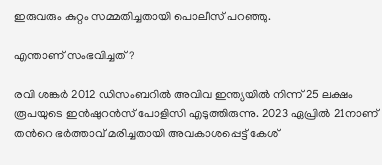ഇരുവരും കുറ്റം സമ്മതിച്ചതായി പൊലീസ് പറഞ്ഞു.

എന്താണ് സംഭവിച്ചത്?

രവി ശങ്കർ 2012 ഡിസംബറിൽ അവിവ ഇന്ത്യയിൽ നിന്ന് 25 ലക്ഷം രൂപയുടെ ഇൻഷുറൻസ് പോളിസി എടുത്തിരുന്നു. 2023 ഏപ്രിൽ 21നാണ് തന്‍റെ ഭർത്താവ് മരിച്ചതായി അവകാശപ്പെട്ട് കേശ്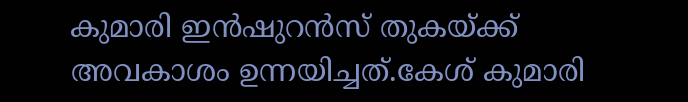കുമാരി ഇൻഷുറൻസ് തുകയ്ക്ക് അവകാശം ഉന്നയിച്ചത്.കേശ് കുമാരി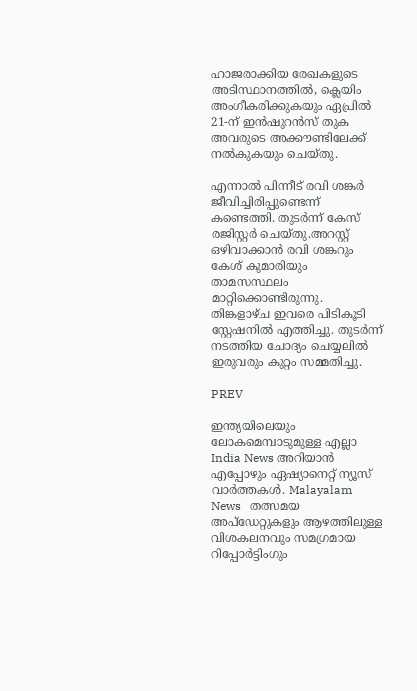ഹാജരാക്കിയ രേഖകളുടെ അടിസ്ഥാനത്തിൽ, ക്ലെയിം അംഗീകരിക്കുകയും ഏപ്രിൽ 21-ന് ഇൻഷുറൻസ് തുക അവരുടെ അക്കൗണ്ടിലേക്ക് നൽകുകയും ചെയ്തു.

എന്നാൽ പിന്നീട് രവി ശങ്കർ ജീവിച്ചിരിപ്പുണ്ടെന്ന് കണ്ടെത്തി. തുടർന്ന് കേസ് രജിസ്റ്റർ ചെയ്തു.അറസ്റ്റ് ഒഴിവാക്കാൻ രവി ശങ്കറും കേശ് കുമാരിയും താമസസ്ഥലം മാറ്റിക്കൊണ്ടിരുന്നു. തിങ്കളാഴ്ച ഇവരെ പിടികൂടി സ്റ്റേഷനിൽ എത്തിച്ചു. തുടർന്ന് നടത്തിയ ചോദ്യം ചെയ്യലിൽ ഇരുവരും കുറ്റം സമ്മതിച്ചു.

PREV

ഇന്ത്യയിലെയും ലോകമെമ്പാടുമുള്ള എല്ലാ India News അറിയാൻ എപ്പോഴും ഏഷ്യാനെറ്റ് ന്യൂസ് വാർത്തകൾ. Malayalam News   തത്സമയ അപ്‌ഡേറ്റുകളും ആഴത്തിലുള്ള വിശകലനവും സമഗ്രമായ റിപ്പോർട്ടിംഗും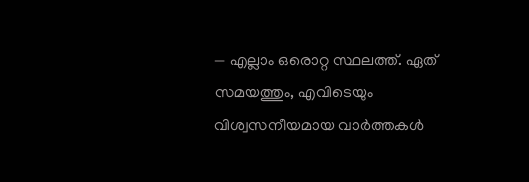— എല്ലാം ഒരൊറ്റ സ്ഥലത്ത്. ഏത് സമയത്തും, എവിടെയും വിശ്വസനീയമായ വാർത്തകൾ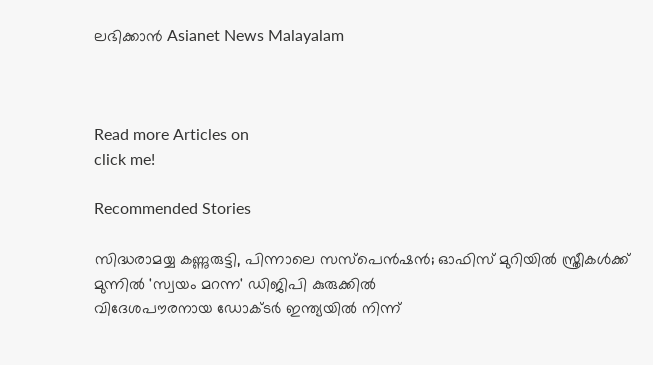ലഭിക്കാൻ Asianet News Malayalam



Read more Articles on
click me!

Recommended Stories

സിദ്ധരാമയ്യ കണ്ണുരുട്ടി, പിന്നാലെ സസ്പെൻഷൻ; ഓഫിസ് മുറിയിൽ സ്ത്രീകൾക്ക് മുന്നിൽ 'സ്വയം മറന്ന' ഡിജിപി കുരുക്കിൽ
വിദേശപൗരനായ ഡോക്ടർ ഇന്ത്യയിൽ നിന്ന്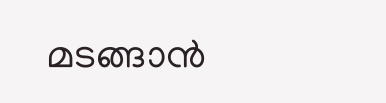മടങ്ങാൻ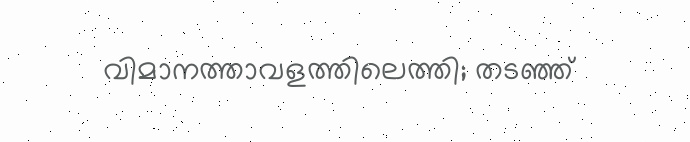വിമാനത്താവളത്തിലെത്തി; തടഞ്ഞ്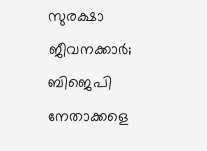സുരക്ഷാ ജീവനക്കാർ; ബിജെപി നേതാക്കളെ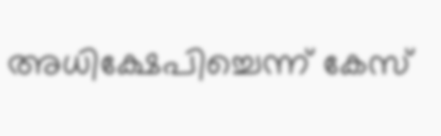അധിക്ഷേപിച്ചെന്ന് കേസ്